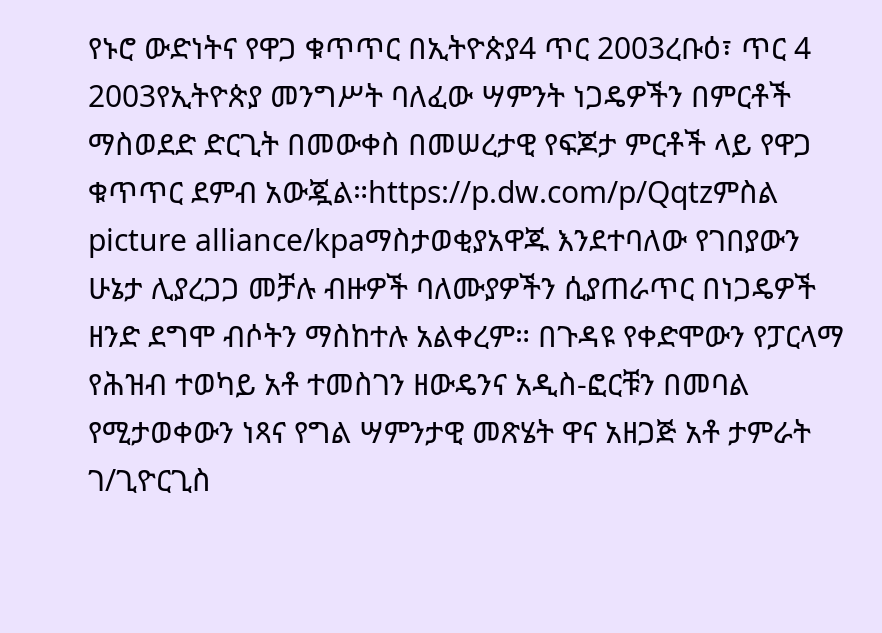የኑሮ ውድነትና የዋጋ ቁጥጥር በኢትዮጵያ4 ጥር 2003ረቡዕ፣ ጥር 4 2003የኢትዮጵያ መንግሥት ባለፈው ሣምንት ነጋዴዎችን በምርቶች ማስወደድ ድርጊት በመውቀስ በመሠረታዊ የፍጆታ ምርቶች ላይ የዋጋ ቁጥጥር ደምብ አውጇል።https://p.dw.com/p/Qqtzምስል picture alliance/kpaማስታወቂያአዋጁ እንደተባለው የገበያውን ሁኔታ ሊያረጋጋ መቻሉ ብዙዎች ባለሙያዎችን ሲያጠራጥር በነጋዴዎች ዘንድ ደግሞ ብሶትን ማስከተሉ አልቀረም። በጉዳዩ የቀድሞውን የፓርላማ የሕዝብ ተወካይ አቶ ተመስገን ዘውዴንና አዲስ-ፎርቹን በመባል የሚታወቀውን ነጻና የግል ሣምንታዊ መጽሄት ዋና አዘጋጅ አቶ ታምራት ገ/ጊዮርጊስ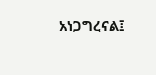አነጋግረናል፤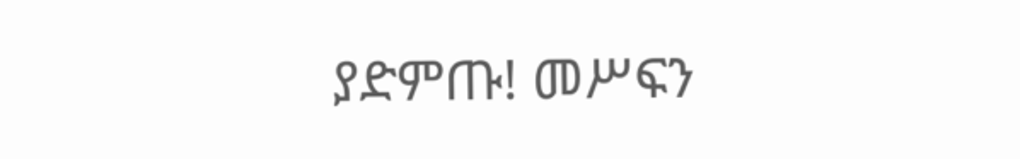ያድምጡ! መሥፍን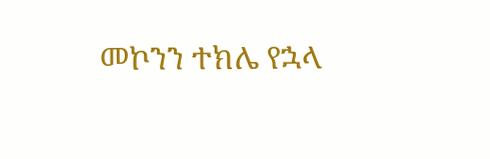መኮንን ተክሌ የኋላ